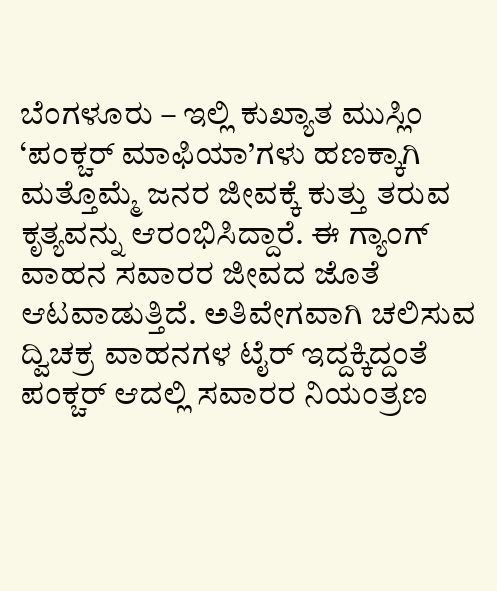ಬೆಂಗಳೂರು – ಇಲ್ಲಿ ಕುಖ್ಯಾತ ಮುಸ್ಲಿಂ ‘ಪಂಕ್ಚರ್ ಮಾಫಿಯಾ’ಗಳು ಹಣಕ್ಕಾಗಿ ಮತ್ತೊಮ್ಮೆ ಜನರ ಜೀವಕ್ಕೆ ಕುತ್ತು ತರುವ ಕೃತ್ಯವನ್ನು ಆರಂಭಿಸಿದ್ದಾರೆ. ಈ ಗ್ಯಾಂಗ್ ವಾಹನ ಸವಾರರ ಜೀವದ ಜೊತೆ ಆಟವಾಡುತ್ತಿದೆ. ಅತಿವೇಗವಾಗಿ ಚಲಿಸುವ ದ್ವಿಚಕ್ರ ವಾಹನಗಳ ಟೈರ್ ಇದ್ದಕ್ಕಿದ್ದಂತೆ ಪಂಕ್ಚರ್ ಆದಲ್ಲಿ ಸವಾರರ ನಿಯಂತ್ರಣ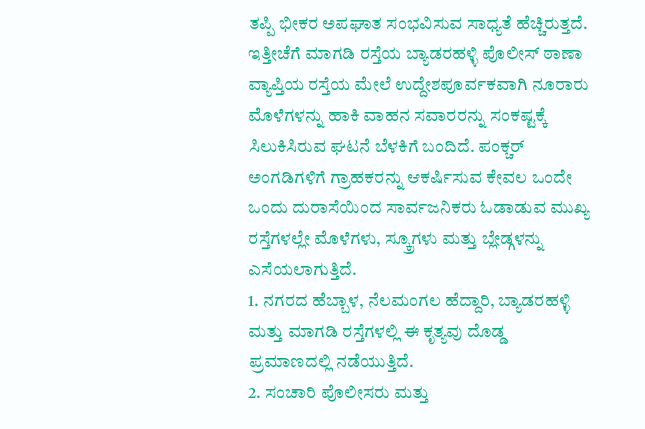ತಪ್ಪಿ ಭೀಕರ ಅಪಘಾತ ಸಂಭವಿಸುವ ಸಾಧ್ಯತೆ ಹೆಚ್ಚಿರುತ್ತದೆ. ಇತ್ತೀಚೆಗೆ ಮಾಗಡಿ ರಸ್ತೆಯ ಬ್ಯಾಡರಹಳ್ಳಿ ಪೊಲೀಸ್ ಠಾಣಾ ವ್ಯಾಪ್ತಿಯ ರಸ್ತೆಯ ಮೇಲೆ ಉದ್ದೇಶಪೂರ್ವಕವಾಗಿ ನೂರಾರು ಮೊಳೆಗಳನ್ನು ಹಾಕಿ ವಾಹನ ಸವಾರರನ್ನು ಸಂಕಷ್ಟಕ್ಕೆ ಸಿಲುಕಿಸಿರುವ ಘಟನೆ ಬೆಳಕಿಗೆ ಬಂದಿದೆ. ಪಂಕ್ಚರ್ ಅಂಗಡಿಗಳಿಗೆ ಗ್ರಾಹಕರನ್ನು ಆಕರ್ಷಿಸುವ ಕೇವಲ ಒಂದೇ ಒಂದು ದುರಾಸೆಯಿಂದ ಸಾರ್ವಜನಿಕರು ಓಡಾಡುವ ಮುಖ್ಯ ರಸ್ತೆಗಳಲ್ಲೇ ಮೊಳೆಗಳು, ಸ್ಕ್ರೂಗಳು ಮತ್ತು ಬ್ಲೇಡ್ಗಳನ್ನು ಎಸೆಯಲಾಗುತ್ತಿದೆ.
1. ನಗರದ ಹೆಬ್ಬಾಳ, ನೆಲಮಂಗಲ ಹೆದ್ದಾರಿ, ಬ್ಯಾಡರಹಳ್ಳಿ ಮತ್ತು ಮಾಗಡಿ ರಸ್ತೆಗಳಲ್ಲಿ ಈ ಕೃತ್ಯವು ದೊಡ್ಡ ಪ್ರಮಾಣದಲ್ಲಿ ನಡೆಯುತ್ತಿದೆ.
2. ಸಂಚಾರಿ ಪೊಲೀಸರು ಮತ್ತು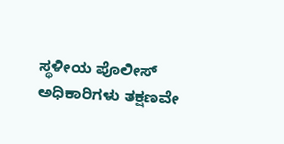ಸ್ಥಳೀಯ ಪೊಲೀಸ್ ಅಧಿಕಾರಿಗಳು ತಕ್ಷಣವೇ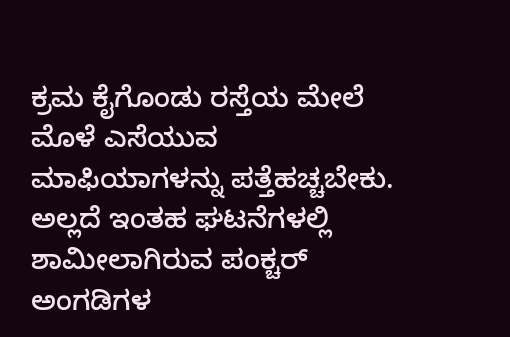ಕ್ರಮ ಕೈಗೊಂಡು ರಸ್ತೆಯ ಮೇಲೆ ಮೊಳೆ ಎಸೆಯುವ ಮಾಫಿಯಾಗಳನ್ನು ಪತ್ತೆಹಚ್ಚಬೇಕು. ಅಲ್ಲದೆ ಇಂತಹ ಘಟನೆಗಳಲ್ಲಿ ಶಾಮೀಲಾಗಿರುವ ಪಂಕ್ಚರ್ ಅಂಗಡಿಗಳ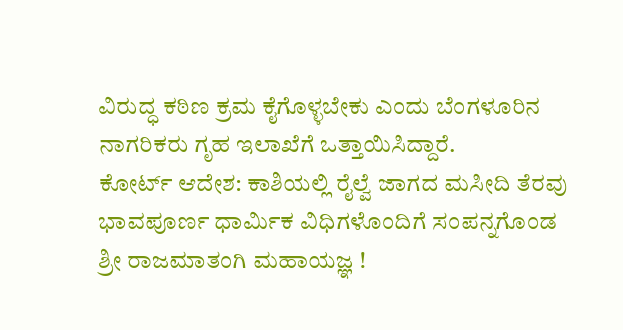ವಿರುದ್ಧ ಕಠಿಣ ಕ್ರಮ ಕೈಗೊಳ್ಳಬೇಕು ಎಂದು ಬೆಂಗಳೂರಿನ ನಾಗರಿಕರು ಗೃಹ ಇಲಾಖೆಗೆ ಒತ್ತಾಯಿಸಿದ್ದಾರೆ.
ಕೋರ್ಟ್ ಆದೇಶ: ಕಾಶಿಯಲ್ಲಿ ರೈಲ್ವೆ ಜಾಗದ ಮಸೀದಿ ತೆರವು
ಭಾವಪೂರ್ಣ ಧಾರ್ಮಿಕ ವಿಧಿಗಳೊಂದಿಗೆ ಸಂಪನ್ನಗೊಂಡ ಶ್ರೀ ರಾಜಮಾತಂಗಿ ಮಹಾಯಜ್ಞ !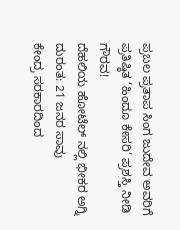ಪ್ರಬಲ ಪ್ರತಾಪ ಸಿಂಗ ಜುದೇವ ಅವರಿಗೆ ಪ್ರತಿಷ್ಠಿತ ‘ಹಿಂದೂ ಕೇಸರಿ’ ಪ್ರಶಸ್ತಿ ನೀಡಿ ಗೌರವ!
ದೆಹಲಿಯ ಹೋಟೆಲ್ ನಲ್ಲಿ ಭೀಕರ ಅಗ್ನಿ ದುರಂತ: 21 ಜನರ ಸಾವು
ಕೇಂದ್ರ ಸರಕಾರದಿಂದ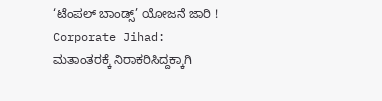‘ಟೆಂಪಲ್ ಬಾಂಡ್ಸ್’ ಯೋಜನೆ ಜಾರಿ !
Corporate Jihad: ಮತಾಂತರಕ್ಕೆ ನಿರಾಕರಿಸಿದ್ದಕ್ಕಾಗಿ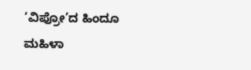‘ವಿಪ್ರೋ’ದ ಹಿಂದೂ ಮಹಿಳಾ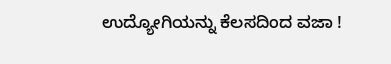ಉದ್ಯೋಗಿಯನ್ನು ಕೆಲಸದಿಂದ ವಜಾ !